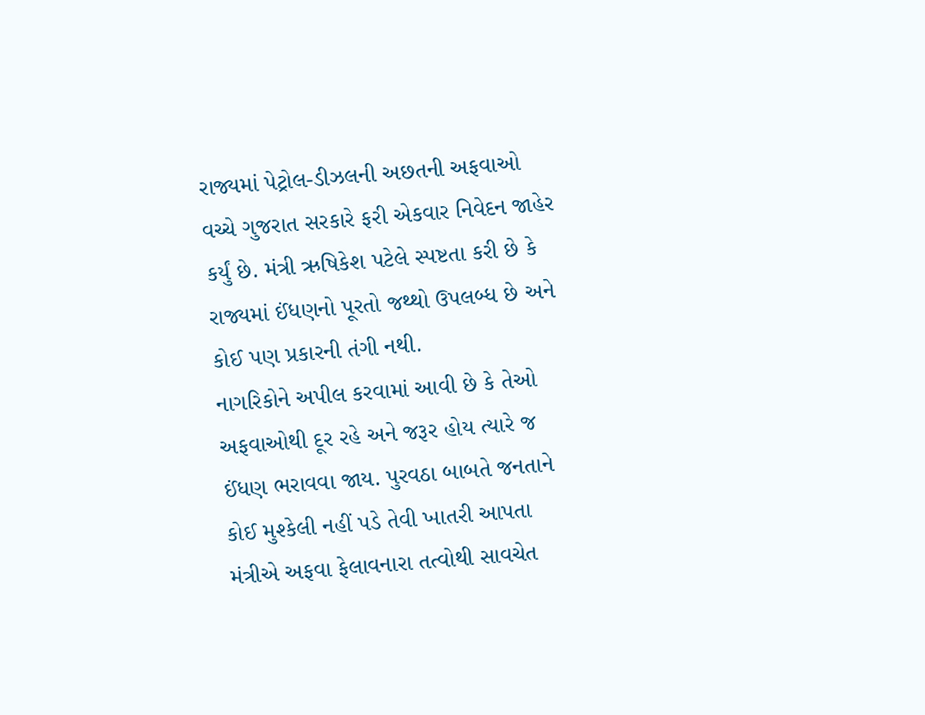રાજ્યમાં પેટ્રોલ-ડીઝલની અછતની અફવાઓ વચ્ચે ગુજરાત સરકારે ફરી એકવાર નિવેદન જાહેર કર્યું છે. મંત્રી ઋષિકેશ પટેલે સ્પષ્ટતા કરી છે કે રાજ્યમાં ઈંધણનો પૂરતો જથ્થો ઉપલબ્ધ છે અને કોઈ પણ પ્રકારની તંગી નથી.
નાગરિકોને અપીલ કરવામાં આવી છે કે તેઓ અફવાઓથી દૂર રહે અને જરૂર હોય ત્યારે જ ઈંધણ ભરાવવા જાય. પુરવઠા બાબતે જનતાને કોઈ મુશ્કેલી નહીં પડે તેવી ખાતરી આપતા મંત્રીએ અફવા ફેલાવનારા તત્વોથી સાવચેત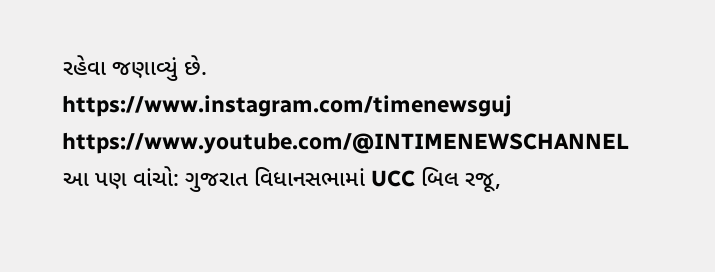રહેવા જણાવ્યું છે.
https://www.instagram.com/timenewsguj
https://www.youtube.com/@INTIMENEWSCHANNEL
આ પણ વાંચો: ગુજરાત વિધાનસભામાં UCC બિલ રજૂ,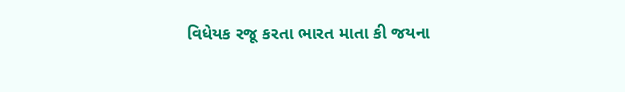વિધેયક રજૂ કરતા ભારત માતા કી જયના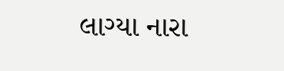લાગ્યા નારા